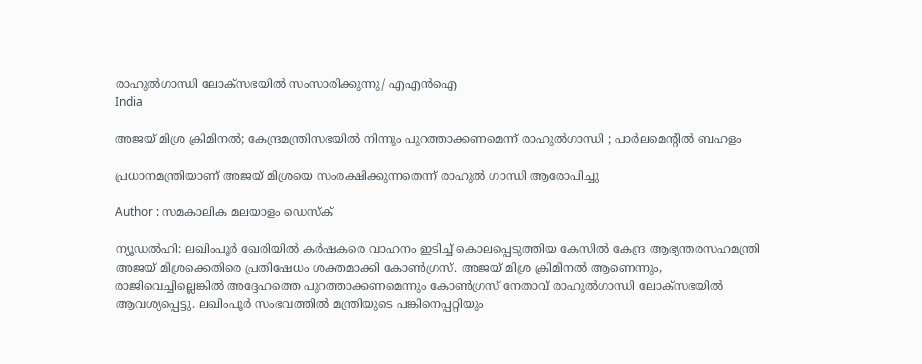രാഹുൽഗാന്ധി ലോക്സഭയിൽ സംസാരിക്കുന്നു/ എഎൻഐ
India

അജയ് മിശ്ര ക്രിമിനല്‍; കേന്ദ്രമന്ത്രിസഭയില്‍ നിന്നും പുറത്താക്കണമെന്ന് രാഹുല്‍ഗാന്ധി ; പാര്‍ലമെന്റില്‍ ബഹളം

പ്രധാനമന്ത്രിയാണ് അജയ് മിശ്രയെ സംരക്ഷിക്കുന്നതെന്ന് രാഹുല്‍ ഗാന്ധി ആരോപിച്ചു

Author : സമകാലിക മലയാളം ഡെസ്ക്

ന്യൂഡല്‍ഹി: ലഖിംപൂര്‍ ഖേരിയില്‍ കര്‍ഷകരെ വാഹനം ഇടിച്ച് കൊലപ്പെടുത്തിയ കേസില്‍ കേന്ദ്ര ആഭ്യന്തരസഹമന്ത്രി അജയ് മിശ്രക്കെതിരെ പ്രതിഷേധം ശക്തമാക്കി കോണ്‍ഗ്രസ്. അജയ് മിശ്ര ക്രിമിനല്‍ ആണെന്നും, രാജിവെച്ചില്ലെങ്കില്‍ അദ്ദേഹത്തെ പുറത്താക്കണമെന്നും കോണ്‍ഗ്രസ് നേതാവ് രാഹുല്‍ഗാന്ധി ലോക്‌സഭയില്‍ ആവശ്യപ്പെട്ടു. ലഖിംപൂര്‍ സംഭവത്തില്‍ മന്ത്രിയുടെ പങ്കിനെപ്പറ്റിയും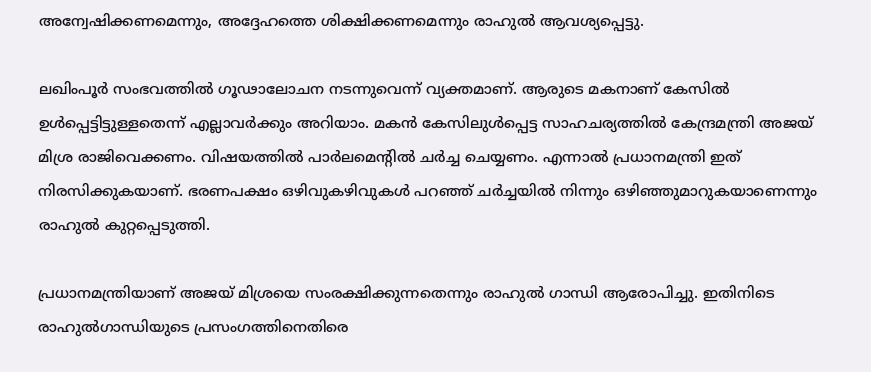അന്വേഷിക്കണമെന്നും, അദ്ദേഹത്തെ ശിക്ഷിക്കണമെന്നും രാഹുല്‍ ആവശ്യപ്പെട്ടു.

ലഖിംപൂര്‍ സംഭവത്തില്‍ ഗൂഢാലോചന നടന്നുവെന്ന് വ്യക്തമാണ്. ആരുടെ മകനാണ് കേസില്‍ ഉള്‍പ്പെട്ടിട്ടുള്ളതെന്ന് എല്ലാവര്‍ക്കും അറിയാം. മകന്‍ കേസിലുള്‍പ്പെട്ട സാഹചര്യത്തില്‍ കേന്ദ്രമന്ത്രി അജയ് മിശ്ര രാജിവെക്കണം. വിഷയത്തില്‍ പാര്‍ലമെന്റില്‍ ചര്‍ച്ച ചെയ്യണം. എന്നാല്‍ പ്രധാനമന്ത്രി ഇത് നിരസിക്കുകയാണ്. ഭരണപക്ഷം ഒഴിവുകഴിവുകള്‍ പറഞ്ഞ് ചർച്ചയിൽ നിന്നും ഒഴിഞ്ഞുമാറുകയാണെന്നും രാഹുല്‍ കുറ്റപ്പെടുത്തി.

പ്രധാനമന്ത്രിയാണ് അജയ് മിശ്രയെ സംരക്ഷിക്കുന്നതെന്നും രാഹുല്‍ ഗാന്ധി ആരോപിച്ചു. ഇതിനിടെ രാഹുല്‍ഗാന്ധിയുടെ പ്രസംഗത്തിനെതിരെ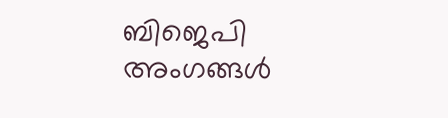ബിജെപി അംഗങ്ങള്‍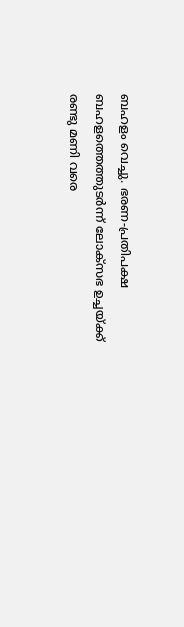ബഹളം വെച്ചു. ഭരണ-പ്രതിപക്ഷ ബഹളത്തെത്തുടര്‍ന്ന് ലോക്‌സഭ ഉച്ചയ്ക്ക് രണ്ടു മണി വരെ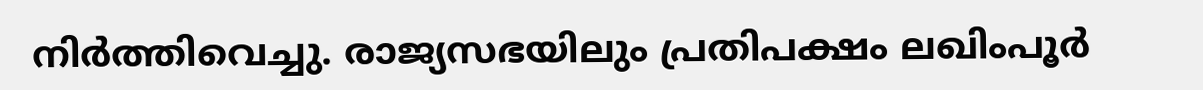നിര്‍ത്തിവെച്ചു. രാജ്യസഭയിലും പ്രതിപക്ഷം ലഖിംപൂര്‍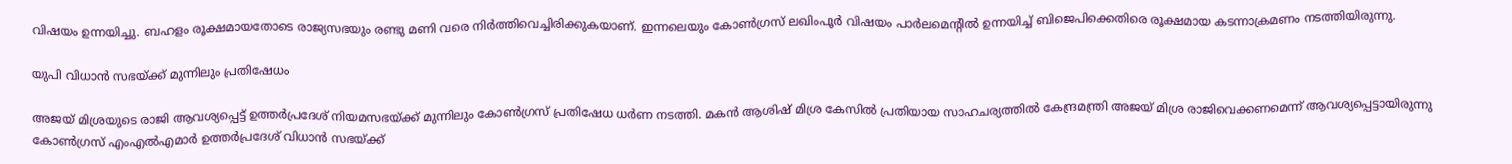വിഷയം ഉന്നയിച്ചു. ബഹളം രൂക്ഷമായതോടെ രാജ്യസഭയും രണ്ടു മണി വരെ നിര്‍ത്തിവെച്ചിരിക്കുകയാണ്. ഇന്നലെയും കോണ്‍ഗ്രസ് ലഖിംപൂര്‍ വിഷയം പാര്‍ലമെന്റില്‍ ഉന്നയിച്ച് ബിജെപിക്കെതിരെ രൂക്ഷമായ കടന്നാക്രമണം നടത്തിയിരുന്നു.

യുപി വിധാൻ സഭയ്ക്ക് മുന്നിലും പ്രതിഷേധം

അജയ് മിശ്രയുടെ രാജി ആവശ്യപ്പെട്ട് ഉത്തര്‍പ്രദേശ് നിയമസഭയ്ക്ക് മുന്നിലും കോണ്‍ഗ്രസ് പ്രതിഷേധ ധര്‍ണ നടത്തി. മകന്‍ ആശിഷ് മിശ്ര കേസില്‍ പ്രതിയായ സാഹചര്യത്തില്‍ കേന്ദ്രമന്ത്രി അജയ് മിശ്ര രാജിവെക്കണമെന്ന് ആവശ്യപ്പെട്ടായിരുന്നു കോണ്‍ഗ്രസ് എംഎല്‍എമാര്‍ ഉത്തര്‍പ്രദേശ് വിധാന്‍ സഭയ്ക്ക്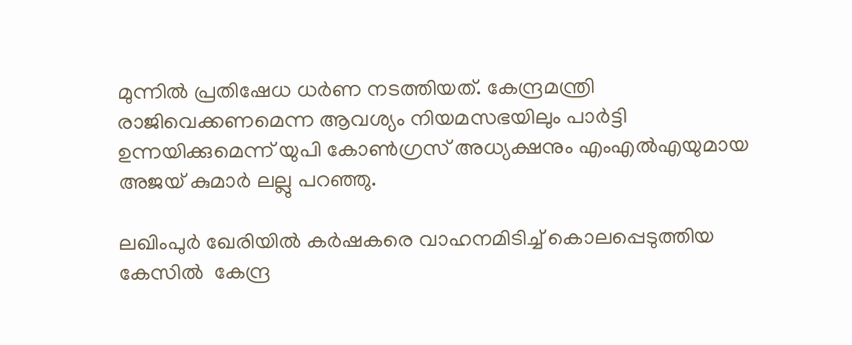മുന്നില്‍ പ്രതിഷേധ ധര്‍ണ നടത്തിയത്. കേന്ദ്രമന്ത്രി രാജിവെക്കണമെന്ന ആവശ്യം നിയമസഭയിലും പാര്‍ട്ടി ഉന്നയിക്കുമെന്ന് യുപി കോണ്‍ഗ്രസ് അധ്യക്ഷനും എംഎല്‍എയുമായ അജയ് കുമാര്‍ ലല്ലു പറഞ്ഞു.

ലഖിംപുര്‍ ഖേരിയില്‍ കര്‍ഷകരെ വാഹനമിടിച്ച് കൊലപ്പെടുത്തിയ കേസില്‍  കേന്ദ്ര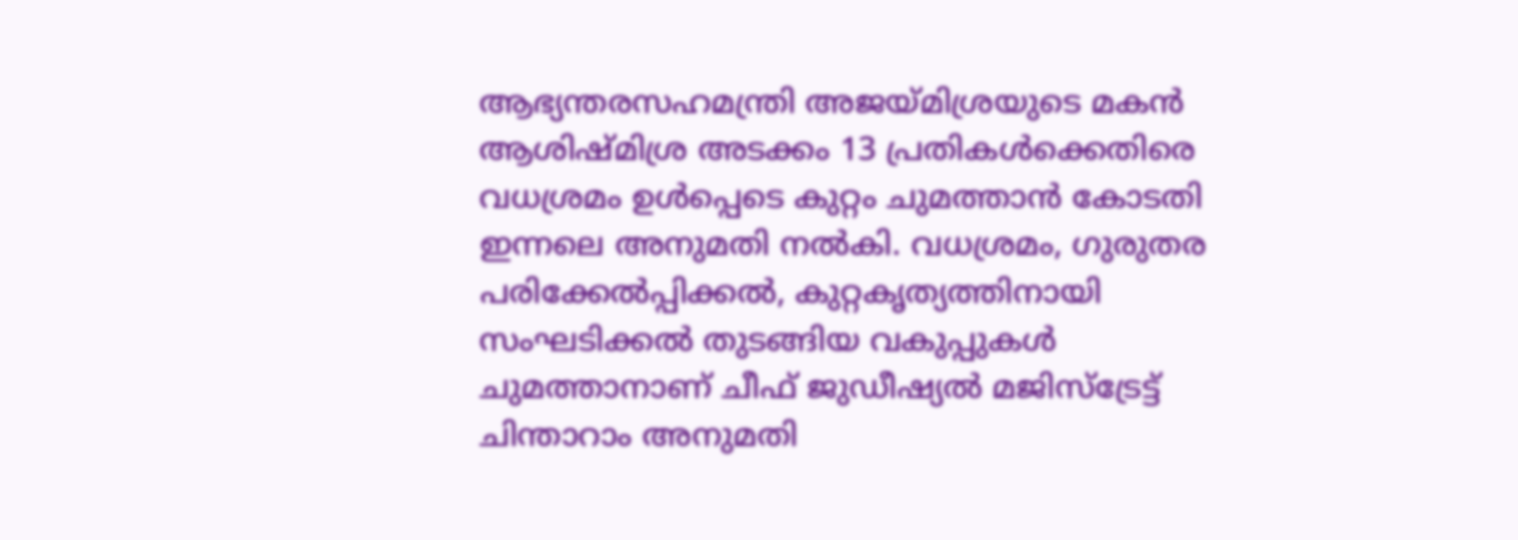ആഭ്യന്തരസഹമന്ത്രി അജയ്മിശ്രയുടെ മകന്‍ ആശിഷ്മിശ്ര അടക്കം 13 പ്രതികള്‍ക്കെതിരെ വധശ്രമം ഉള്‍പ്പെടെ കുറ്റം ചുമത്താന്‍ കോടതി ഇന്നലെ അനുമതി നല്‍കി. വധശ്രമം, ഗുരുതര പരിക്കേല്‍പ്പിക്കല്‍, കുറ്റകൃത്യത്തിനായി സംഘടിക്കല്‍ തുടങ്ങിയ വകുപ്പുകള്‍ ചുമത്താനാണ് ചീഫ് ജുഡീഷ്യല്‍ മജിസ്‌ട്രേട്ട് ചിന്താറാം അനുമതി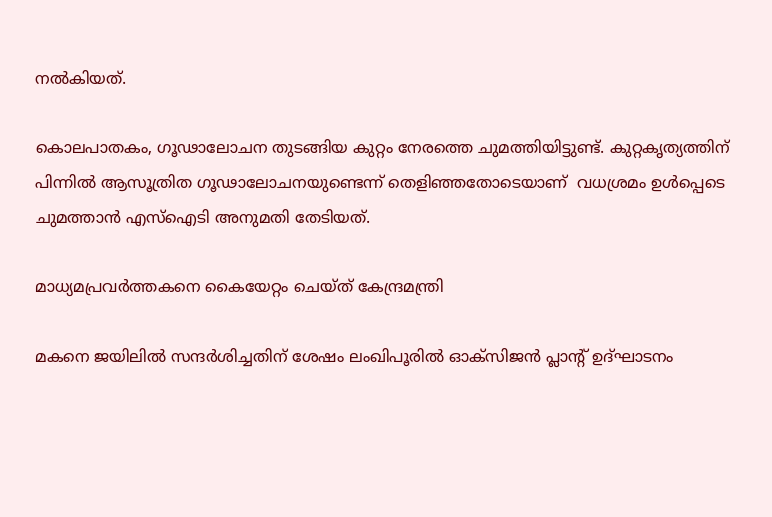നല്‍കിയത്.

കൊലപാതകം, ഗൂഢാലോചന തുടങ്ങിയ കുറ്റം നേരത്തെ ചുമത്തിയിട്ടുണ്ട്. കുറ്റകൃത്യത്തിന് പിന്നില്‍ ആസൂത്രിത ഗൂഢാലോചനയുണ്ടെന്ന് തെളിഞ്ഞതോടെയാണ്  വധശ്രമം ഉള്‍പ്പെടെ ചുമത്താന്‍ എസ്‌ഐടി അനുമതി തേടിയത്.

മാധ്യമപ്രവര്‍ത്തകനെ കൈയേറ്റം ചെയ്ത് കേന്ദ്രമന്ത്രി

മകനെ ജയിലില്‍ സന്ദര്‍ശിച്ചതിന് ശേഷം ലംഖിപൂരില്‍ ഓക്‌സിജന്‍ പ്ലാന്റ് ഉദ്ഘാടനം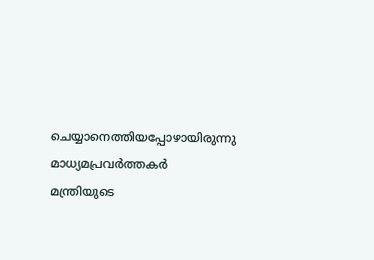ചെയ്യാനെത്തിയപ്പോഴായിരുന്നു മാധ്യമപ്രവര്‍ത്തകര്‍ മന്ത്രിയുടെ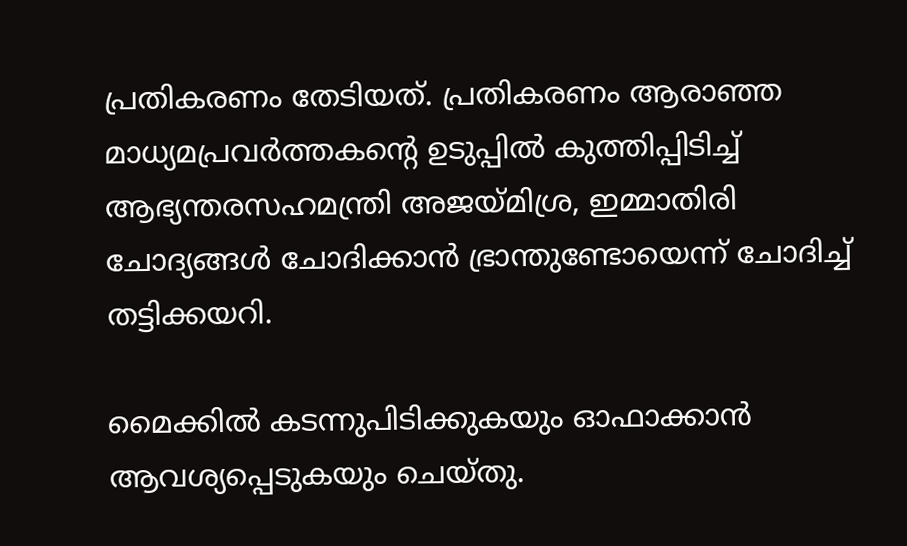പ്രതികരണം തേടിയത്. പ്രതികരണം ആരാഞ്ഞ മാധ്യമപ്രവര്‍ത്തകന്റെ ഉടുപ്പില്‍ കുത്തിപ്പിടിച്ച് ആഭ്യന്തരസഹമന്ത്രി അജയ്മിശ്ര, ഇമ്മാതിരി ചോദ്യങ്ങള്‍ ചോദിക്കാന്‍ ഭ്രാന്തുണ്ടോയെന്ന് ചോദിച്ച് തട്ടിക്കയറി.

മൈക്കില്‍ കടന്നുപിടിക്കുകയും ഓഫാക്കാന്‍ ആവശ്യപ്പെടുകയും ചെയ്തു.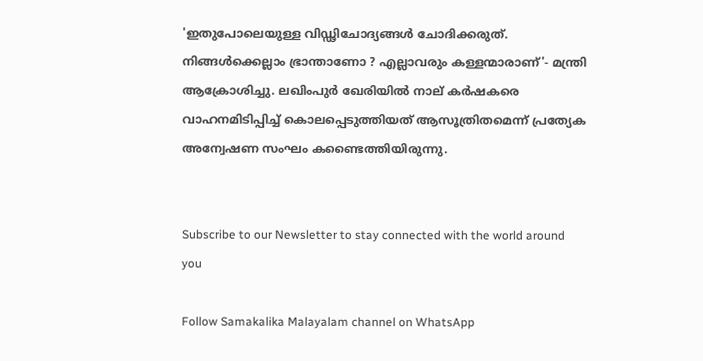'ഇതുപോലെയുള്ള വിഡ്ഢിചോദ്യങ്ങള്‍ ചോദിക്കരുത്. നിങ്ങള്‍ക്കെല്ലാം ഭ്രാന്താണോ ? എല്ലാവരും കള്ളന്മാരാണ്'- മന്ത്രി ആക്രോശിച്ചു. ലഖിംപുര്‍ ഖേരിയില്‍ നാല് കര്‍ഷകരെ വാഹനമിടിപ്പിച്ച് കൊലപ്പെടുത്തിയത് ആസൂത്രിതമെന്ന് പ്രത്യേക അന്വേഷണ സംഘം കണ്ടൈത്തിയിരുന്നു.


Subscribe to our Newsletter to stay connected with the world around you

Follow Samakalika Malayalam channel on WhatsApp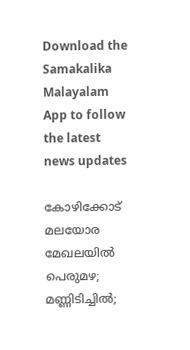Download the Samakalika Malayalam App to follow the latest news updates

കോഴിക്കോട് മലയോര മേഖലയില്‍ പെരുമഴ; മണ്ണിടിച്ചില്‍;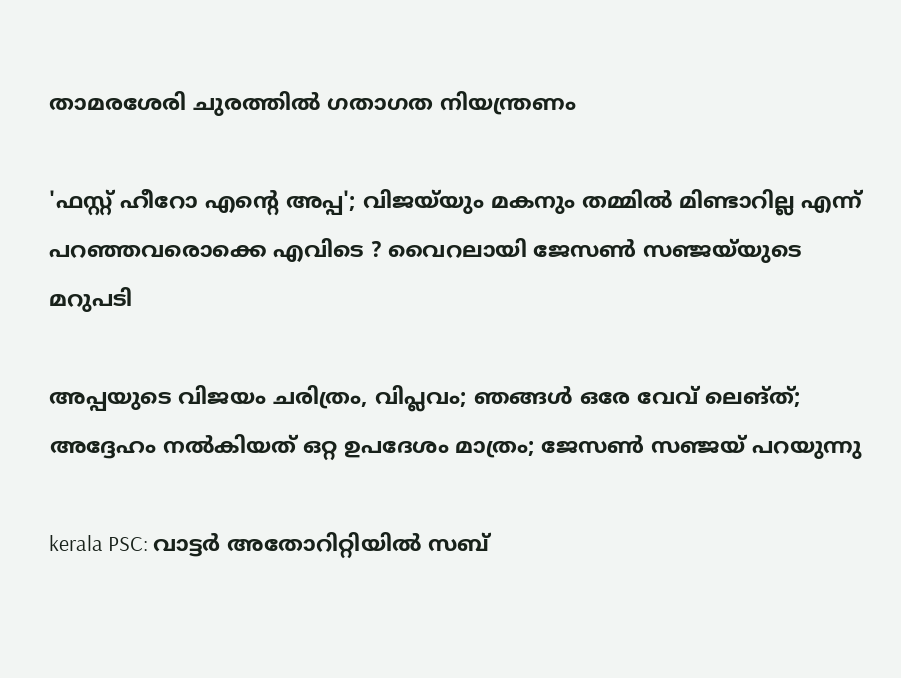താമരശേരി ചുരത്തില്‍ ഗതാഗത നിയന്ത്രണം

'ഫസ്റ്റ് ഹീറോ എന്റെ അപ്പ'; വിജയ്‌യും മകനും തമ്മിൽ മിണ്ടാറില്ല എന്ന് പറഞ്ഞവരൊക്കെ എവിടെ ? വൈറലായി ജേസൺ സഞ്ജയ്‌യുടെ മറുപടി

അപ്പയുടെ വിജയം ചരിത്രം, വിപ്ലവം; ഞങ്ങള്‍ ഒരേ വേവ് ലെങ്ത്; അദ്ദേഹം നല്‍കിയത് ഒറ്റ ഉപദേശം മാത്രം; ജേസണ്‍ സഞ്ജയ് പറയുന്നു

kerala PSC: വാട്ടർ അതോറിറ്റിയിൽ സബ്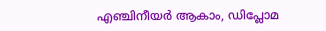എഞ്ചിനീയർ ആകാം, ഡിപ്ലോമ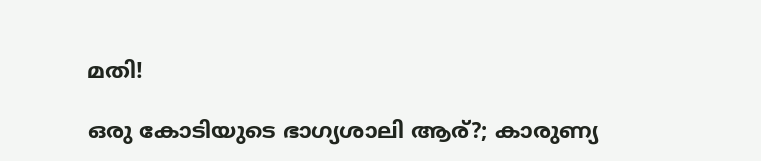മതി!

ഒരു കോടിയുടെ ഭാഗ്യശാലി ആര്?; കാരുണ്യ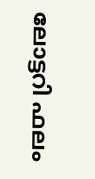ലോട്ടറി ഫലം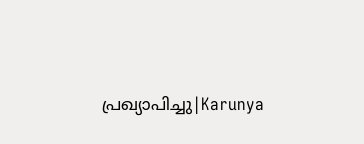പ്രഖ്യാപിച്ചു|Karunya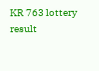KR 763 lottery result